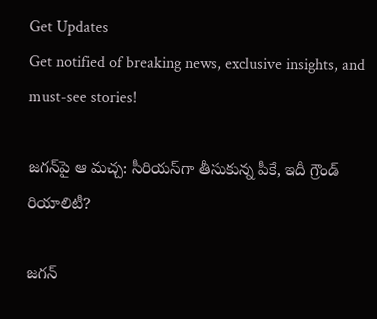Get Updates
Get notified of breaking news, exclusive insights, and must-see stories!

జగన్‌పై ఆ మచ్చ: సీరియస్‌గా తీసుకున్న పీకే, ఇదీ గ్రౌండ్ రియాలిటీ?

జగన్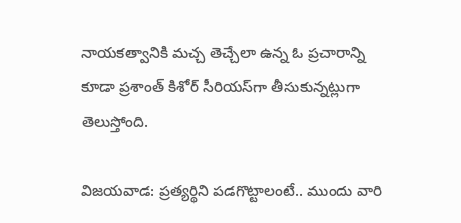నాయకత్వానికి మచ్చ తెచ్చేలా ఉన్న ఓ ప్రచారాన్ని కూడా ప్రశాంత్ కిశోర్ సీరియస్‌గా తీసుకున్నట్లుగా తెలుస్తోంది.

విజయవాడ: ప్రత్యర్థిని పడగొట్టాలంటే.. ముందు వారి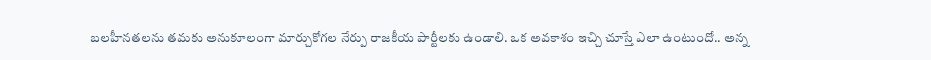బలహీనతలను తమకు అనుకూలంగా మార్చుకోగల నేర్పు రాజకీయ పార్టీలకు ఉండాలి. ఒక అవకాశం ఇచ్చి చూస్తే ఎలా ఉంటుందో.. అన్న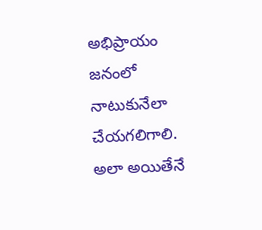అభిప్రాయం జనంలో నాటుకునేలా చేయగలిగాలి. అలా అయితేనే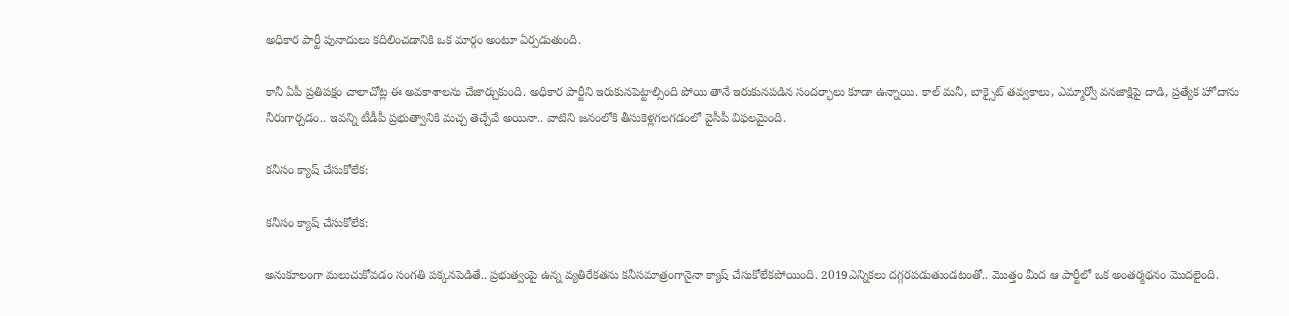అధికార పార్టీ పునాదులు కదిలించడానికి ఒక మార్గం అంటూ ఏర్పడుతుంది.

కానీ ఏపీ ప్రతిపక్షం చాలాచోట్ల ఈ అవకాశాలను చేజార్చుకుంది. అధికార పార్టీని ఇరుకునపెట్టాల్సింది పోయి తానే ఇరుకునపడిన సందర్భాలు కూడా ఉన్నాయి. కాల్ మనీ, బాక్సైట్ తవ్వకాలు, ఎమ్మార్వో వనజాక్షిపై దాడి, ప్రత్యేక హోదాను నీరుగార్చడం.. ఇవన్ని టీడీపీ ప్రభుత్వానికి మచ్చ తెచ్చేవే అయినా.. వాటిని జనంలోకి తీసుకెళ్లగలగడంలో వైసీపీ విఫలమైంది.

కనీసం క్యాష్ చేసుకోలేక:

కనీసం క్యాష్ చేసుకోలేక:

అనుకూలంగా మలుచుకోవడం సంగతి పక్కనపెడితే.. ప్రభుత్వంపై ఉన్న వ్యతిరేకతను కనీసమాత్రంగానైనా క్యాష్ చేసుకోలేకపోయింది. 2019ఎన్నికలు దగ్గరపడుతుండటంతో.. మొత్తం మీద ఆ పార్టీలో ఒక అంతర్మథనం మొదలైంది.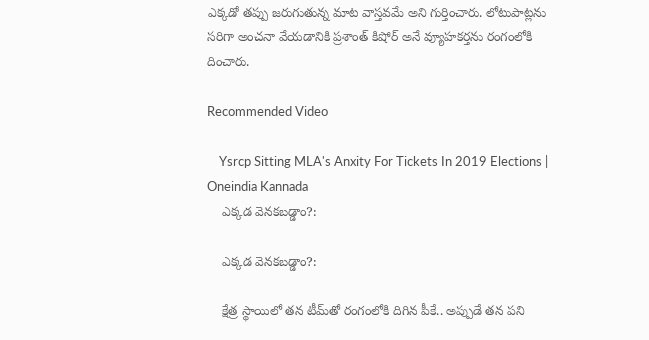ఎక్కడో తప్పు జరుగుతున్న మాట వాస్తవమే అని గుర్తించారు. లోటుపాట్లను సరిగా అంచనా వేయడానికి ప్రశాంత్ కిషోర్ అనే వ్యూహకర్తను రంగంలోకి దించారు.

Recommended Video

    Ysrcp Sitting MLA's Anxity For Tickets In 2019 Elections | Oneindia Kannada
    ఎక్కడ వెనకబడ్డాం?:

    ఎక్కడ వెనకబడ్డాం?:

    క్షేత్ర స్థాయిలో తన టీమ్‌తో రంగంలోకి దిగిన పీకే.. అప్పుడే తన పని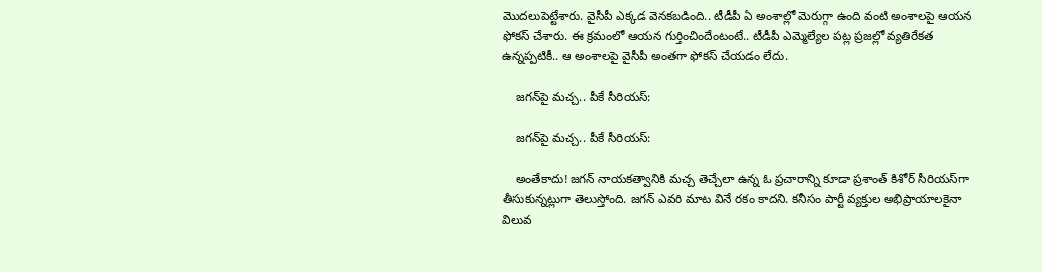మొదలుపెట్టేశారు. వైసీపీ ఎక్కడ వెనకబడింది.. టీడీపీ ఏ అంశాల్లో మెరుగ్గా ఉంది వంటి అంశాలపై ఆయన ఫోకస్ చేశారు. ఈ క్రమంలో ఆయన గుర్తించిందేంటంటే.. టీడీపీ ఎమ్మెల్యేల పట్ల ప్రజల్లో వ్యతిరేకత ఉన్నప్పటికీ.. ఆ అంశాలపై వైసీపీ అంతగా ఫోకస్ చేయడం లేదు.

    జగన్‌పై మచ్చ.. పీకే సీరియస్:

    జగన్‌పై మచ్చ.. పీకే సీరియస్:

    అంతేకాదు! జగన్ నాయకత్వానికి మచ్చ తెచ్చేలా ఉన్న ఓ ప్రచారాన్ని కూడా ప్రశాంత్ కిశోర్ సీరియస్‌గా తీసుకున్నట్లుగా తెలుస్తోంది. జగన్ ఎవరి మాట వినే రకం కాదని. కనీసం పార్టీ వ్యక్తుల అభిప్రాయాలకైనా విలువ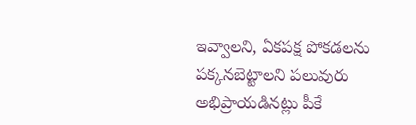ఇవ్వాలని, ఏకపక్ష పోకడలను పక్కనబెట్టాలని పలువురు అభిప్రాయడినట్లు పీకే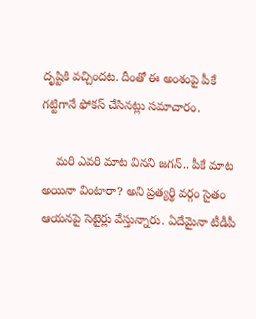దృష్టికి వచ్చిందట. దీంతో ఈ అంశంపై పీకే గట్టిగానే ఫోకస్ చేసినట్లు సమాచారం.

    మరి ఎవరి మాట వినని జగన్.. పీకే మాట అయినా వింటారా? అని ప్రత్యర్థి వర్గం సైతం ఆయనపై సెటైర్లు వేస్తున్నారు. ఏదేమైనా టీడీపీ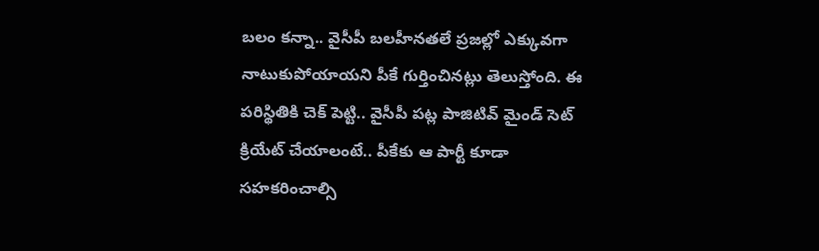బలం కన్నా.. వైసీపీ బలహీనతలే ప్రజల్లో ఎక్కువగా నాటుకుపోయాయని పీకే గుర్తించినట్లు తెలుస్తోంది. ఈ పరిస్థితికి చెక్ పెట్టి.. వైసీపీ పట్ల పాజిటివ్ మైండ్ సెట్ క్రియేట్ చేయాలంటే.. పీకేకు ఆ పార్టీ కూడా సహకరించాల్సి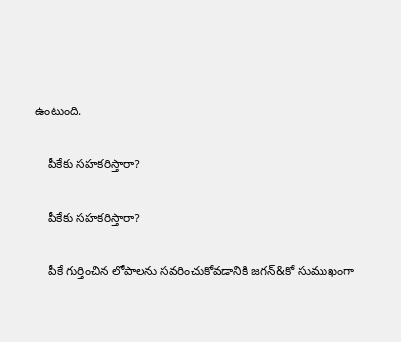ఉంటుంది.

    పీకేకు సహకరిస్తారా?

    పీకేకు సహకరిస్తారా?

    పీకే గుర్తించిన లోపాలను సవరించుకోవడానికి జగన్&కో సుముఖంగా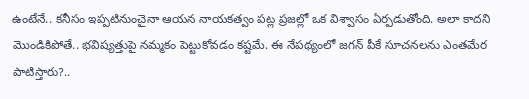ఉంటేనే.. కనీసం ఇప్పటినుంచైనా ఆయన నాయకత్వం పట్ల ప్రజల్లో ఒక విశ్వాసం ఏర్పడుతోంది. అలా కాదని మొండికిపోతే.. భవిష్యత్తుపై నమ్మకం పెట్టుకోవడం కష్టమే. ఈ నేపథ్యంలో జగన్ పీకే సూచనలను ఎంతమేర పాటిస్తారు?..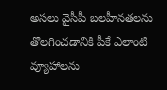అసలు వైసీపీ బలహీనతలను తొలగించడానికి పీకే ఎలాంటి వ్యూహాలను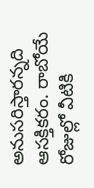అనుసరిస్తారన్నది ఆసక్తికరం. రాబోయే రోజుల్లో వీటికి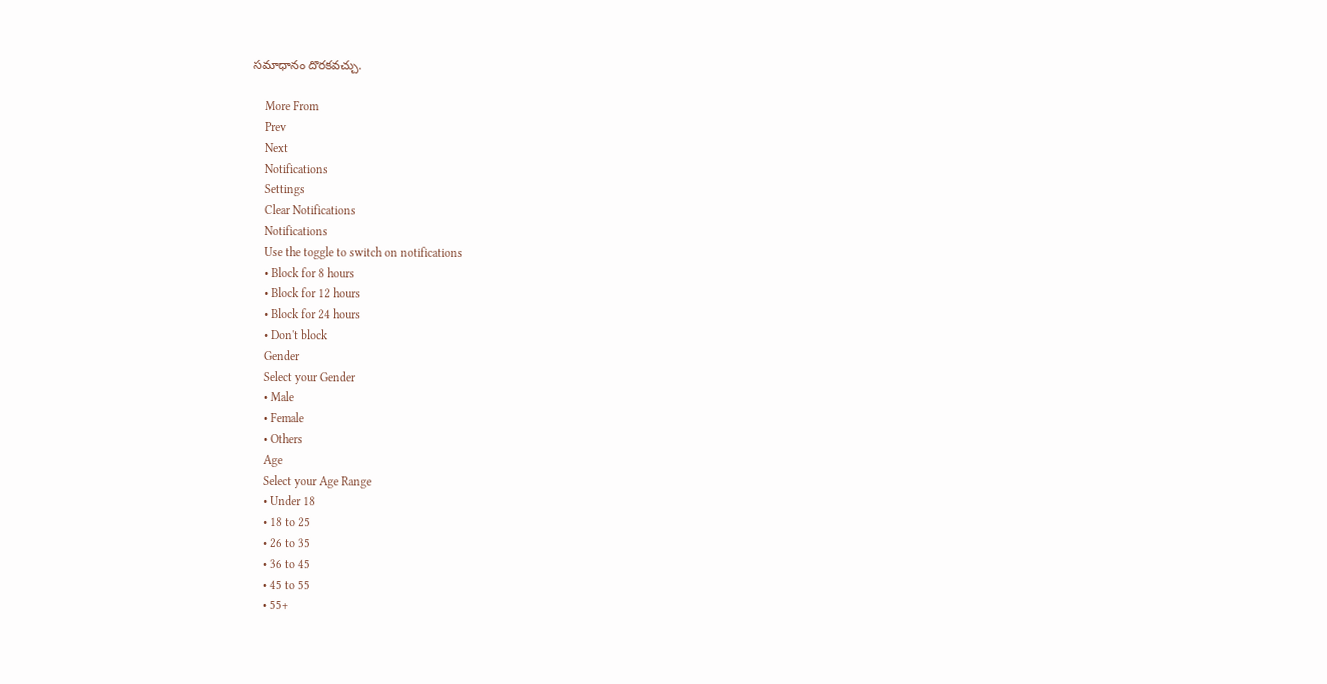సమాధానం దొరకవచ్చు.

    More From
    Prev
    Next
    Notifications
    Settings
    Clear Notifications
    Notifications
    Use the toggle to switch on notifications
    • Block for 8 hours
    • Block for 12 hours
    • Block for 24 hours
    • Don't block
    Gender
    Select your Gender
    • Male
    • Female
    • Others
    Age
    Select your Age Range
    • Under 18
    • 18 to 25
    • 26 to 35
    • 36 to 45
    • 45 to 55
    • 55+